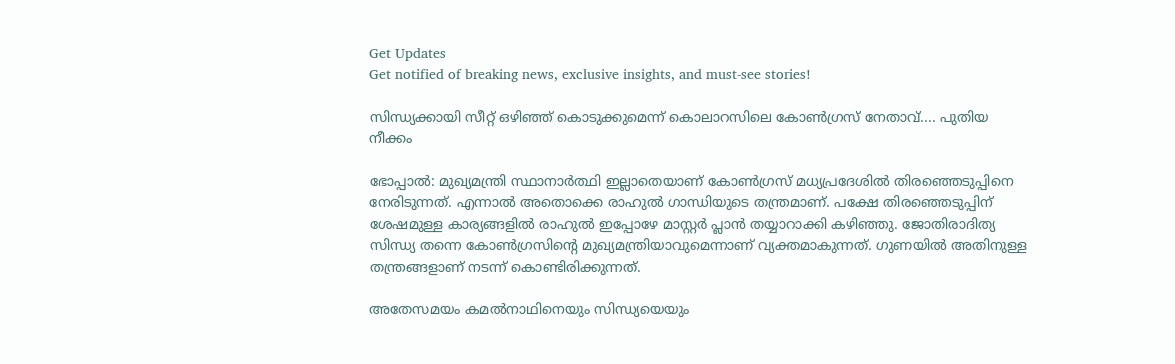Get Updates
Get notified of breaking news, exclusive insights, and must-see stories!

സിന്ധ്യക്കായി സീറ്റ് ഒഴിഞ്ഞ് കൊടുക്കുമെന്ന് കൊലാറസിലെ കോണ്‍ഗ്രസ് നേതാവ്.... പുതിയ നീക്കം

ഭോപ്പാല്‍: മുഖ്യമന്ത്രി സ്ഥാനാര്‍ത്ഥി ഇല്ലാതെയാണ് കോണ്‍ഗ്രസ് മധ്യപ്രദേശില്‍ തിരഞ്ഞെടുപ്പിനെ നേരിടുന്നത്. എന്നാല്‍ അതൊക്കെ രാഹുല്‍ ഗാന്ധിയുടെ തന്ത്രമാണ്. പക്ഷേ തിരഞ്ഞെടുപ്പിന് ശേഷമുള്ള കാര്യങ്ങളില്‍ രാഹുല്‍ ഇപ്പോഴേ മാസ്റ്റര്‍ പ്ലാന്‍ തയ്യാറാക്കി കഴിഞ്ഞു. ജോതിരാദിത്യ സിന്ധ്യ തന്നെ കോണ്‍ഗ്രസിന്റെ മുഖ്യമന്ത്രിയാവുമെന്നാണ് വ്യക്തമാകുന്നത്. ഗുണയില്‍ അതിനുള്ള തന്ത്രങ്ങളാണ് നടന്ന് കൊണ്ടിരിക്കുന്നത്.

അതേസമയം കമല്‍നാഥിനെയും സിന്ധ്യയെയും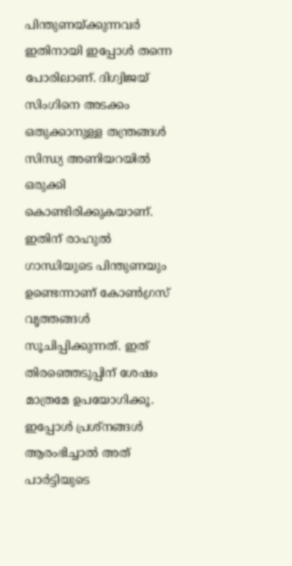പിന്തുണയ്ക്കുന്നവര്‍ ഇതിനായി ഇപ്പോള്‍ തന്നെ പോരിലാണ്. ദിഗ്വിജയ് സിംഗിനെ അടക്കം ഒതുക്കാനുള്ള തന്ത്രങ്ങള്‍ സിന്ധ്യ അണിയറയില്‍ ഒരുക്കി കൊണ്ടിരിക്കുകയാണ്. ഇതിന് രാഹുല്‍ ഗാന്ധിയുടെ പിന്തുണയും ഉണ്ടെന്നാണ് കോണ്‍ഗ്രസ് വൃത്തങ്ങള്‍ സൂചിപ്പിക്കുന്നത്. ഇത് തിരഞ്ഞെടുപ്പിന് ശേഷം മാത്രമേ ഉപയോഗിക്കൂ. ഇപ്പോള്‍ പ്രശ്‌നങ്ങള്‍ ആരംഭിച്ചാല്‍ അത് പാര്‍ട്ടിയുടെ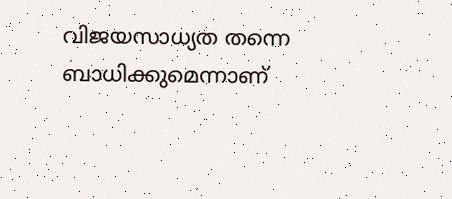വിജയസാധ്യത തന്നെ ബാധിക്കുമെന്നാണ്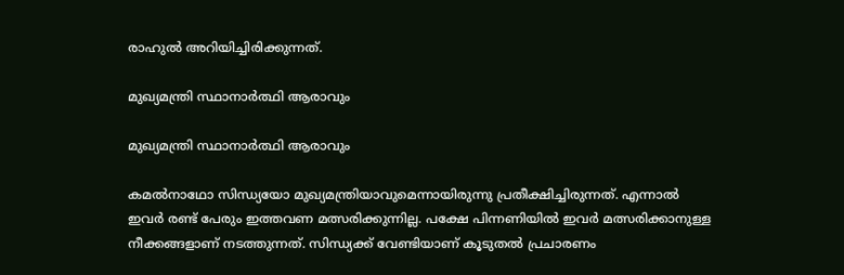രാഹുല്‍ അറിയിച്ചിരിക്കുന്നത്.

മുഖ്യമന്ത്രി സ്ഥാനാര്‍ത്ഥി ആരാവും

മുഖ്യമന്ത്രി സ്ഥാനാര്‍ത്ഥി ആരാവും

കമല്‍നാഥോ സിന്ധ്യയോ മുഖ്യമന്ത്രിയാവുമെന്നായിരുന്നു പ്രതീക്ഷിച്ചിരുന്നത്. എന്നാല്‍ ഇവര്‍ രണ്ട് പേരും ഇത്തവണ മത്സരിക്കുന്നില്ല. പക്ഷേ പിന്നണിയില്‍ ഇവര്‍ മത്സരിക്കാനുള്ള നീക്കങ്ങളാണ് നടത്തുന്നത്. സിന്ധ്യക്ക് വേണ്ടിയാണ് കൂടുതല്‍ പ്രചാരണം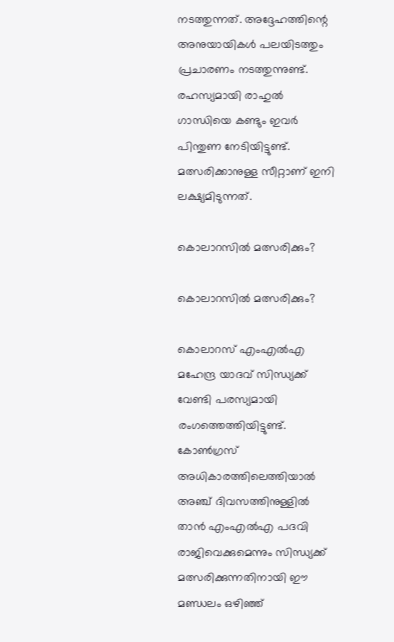നടത്തുന്നത്. അദ്ദേഹത്തിന്റെ അനുയായികള്‍ പലയിടത്തും പ്രചാരണം നടത്തുന്നുണ്ട്. രഹസ്യമായി രാഹുല്‍ ഗാന്ധിയെ കണ്ടും ഇവര്‍ പിന്തുണ നേടിയിട്ടുണ്ട്. മത്സരിക്കാനുള്ള സീറ്റാണ് ഇനി ലക്ഷ്യമിടുന്നത്.

കൊലാറസില്‍ മത്സരിക്കും?

കൊലാറസില്‍ മത്സരിക്കും?

കൊലാറസ് എംഎല്‍എ മഹേന്ദ്ര യാദവ് സിന്ധ്യക്ക് വേണ്ടി പരസ്യമായി രംഗത്തെത്തിയിട്ടുണ്ട്. കോണ്‍ഗ്രസ് അധികാരത്തിലെത്തിയാല്‍ അഞ്ച് ദിവസത്തിനുള്ളില്‍ താന്‍ എംഎല്‍എ പദവി രാജിവെക്കുമെന്നും സിന്ധ്യക്ക് മത്സരിക്കുന്നതിനായി ഈ മണ്ഡലം ഒഴിഞ്ഞ്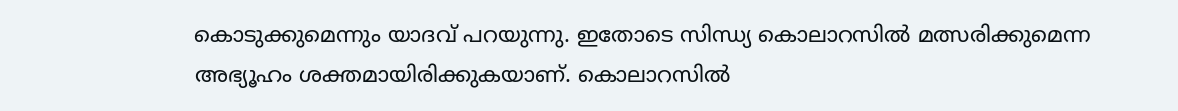കൊടുക്കുമെന്നും യാദവ് പറയുന്നു. ഇതോടെ സിന്ധ്യ കൊലാറസില്‍ മത്സരിക്കുമെന്ന അഭ്യൂഹം ശക്തമായിരിക്കുകയാണ്. കൊലാറസില്‍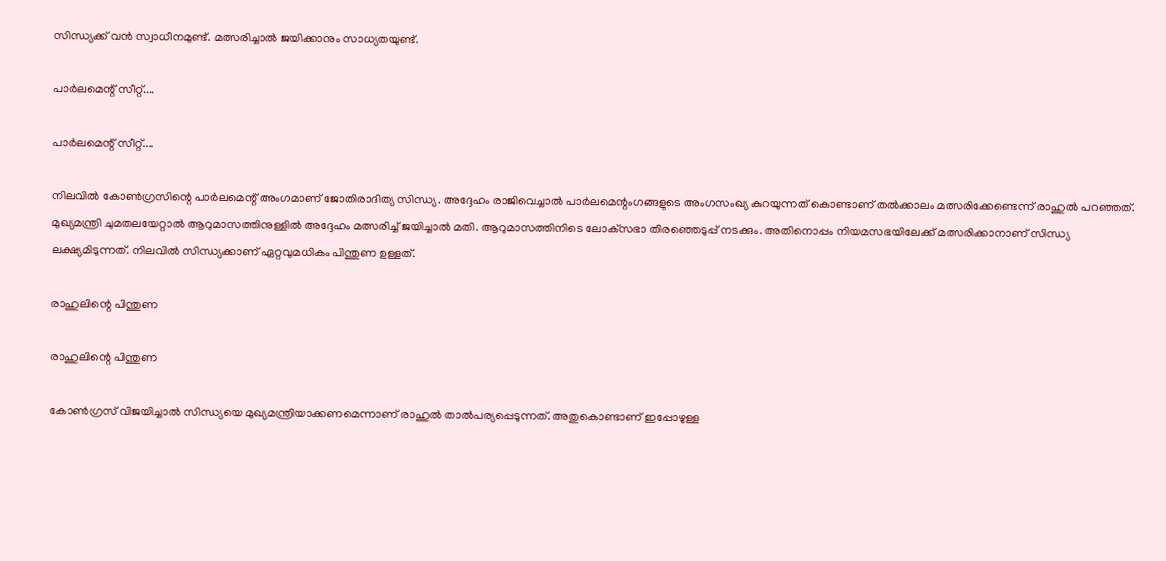സിന്ധ്യക്ക് വന്‍ സ്വാധീനമുണ്ട്. മത്സരിച്ചാല്‍ ജയിക്കാനും സാധ്യതയുണ്ട്.

പാര്‍ലമെന്റ് സീറ്റ്....

പാര്‍ലമെന്റ് സീറ്റ്....

നിലവില്‍ കോണ്‍ഗ്രസിന്റെ പാര്‍ലമെന്റ് അംഗമാണ് ജോതിരാദിത്യ സിന്ധ്യ. അദ്ദേഹം രാജിവെച്ചാല്‍ പാര്‍ലമെന്റംഗങ്ങളുടെ അംഗസംഖ്യ കുറയുന്നത് കൊണ്ടാണ് തല്‍ക്കാലം മത്സരിക്കേണ്ടെന്ന് രാഹുല്‍ പറഞ്ഞത്. മുഖ്യമന്ത്രി ചുമതലയേറ്റാല്‍ ആറുമാസത്തിനുള്ളില്‍ അദ്ദേഹം മത്സരിച്ച് ജയിച്ചാല്‍ മതി. ആറുമാസത്തിനിടെ ലോക്‌സഭാ തിരഞ്ഞെടുപ്പ് നടക്കും. അതിനൊപ്പം നിയമസഭയിലേക്ക് മത്സരിക്കാനാണ് സിന്ധ്യ ലക്ഷ്യമിടുന്നത്. നിലവില്‍ സിന്ധ്യക്കാണ് ഏറ്റവുമധികം പിന്തുണ ഉള്ളത്.

രാഹുലിന്റെ പിന്തുണ

രാഹുലിന്റെ പിന്തുണ

കോണ്‍ഗ്രസ് വിജയിച്ചാല്‍ സിന്ധ്യയെ മുഖ്യമന്ത്രിയാക്കണമെന്നാണ് രാഹുല്‍ താല്‍പര്യപ്പെടുന്നത്. അതുകൊണ്ടാണ് ഇപ്പോഴുള്ള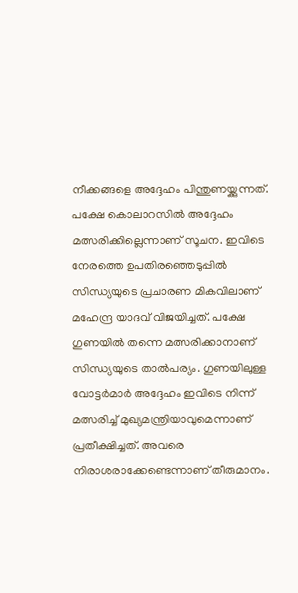നീക്കങ്ങളെ അദ്ദേഹം പിന്തുണയ്ക്കുന്നത്. പക്ഷേ കൊലാറസില്‍ അദ്ദേഹം മത്സരിക്കില്ലെന്നാണ് സൂചന. ഇവിടെ നേരത്തെ ഉപതിരഞ്ഞെടുപ്പില്‍ സിന്ധ്യയുടെ പ്രചാരണ മികവിലാണ് മഹേന്ദ്ര യാദവ് വിജയിച്ചത്. പക്ഷേ ഗുണയില്‍ തന്നെ മത്സരിക്കാനാണ് സിന്ധ്യയുടെ താല്‍പര്യം. ഗുണയിലുള്ള വോട്ടര്‍മാര്‍ അദ്ദേഹം ഇവിടെ നിന്ന് മത്സരിച്ച് മുഖ്യമന്ത്രിയാവുമെന്നാണ് പ്രതീക്ഷിച്ചത്. അവരെ നിരാശരാക്കേണ്ടെന്നാണ് തീരുമാനം.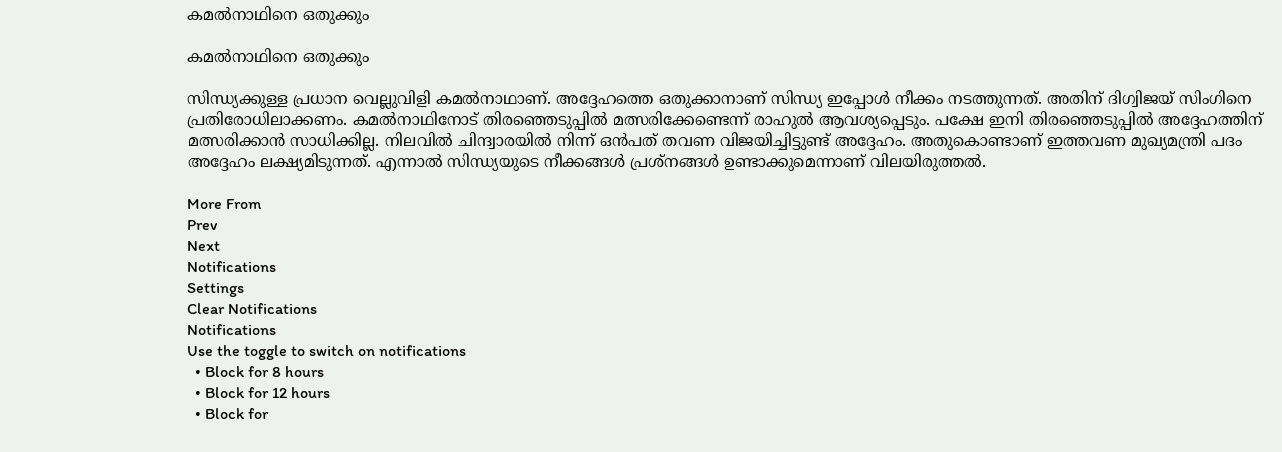കമല്‍നാഥിനെ ഒതുക്കും

കമല്‍നാഥിനെ ഒതുക്കും

സിന്ധ്യക്കുള്ള പ്രധാന വെല്ലുവിളി കമല്‍നാഥാണ്. അദ്ദേഹത്തെ ഒതുക്കാനാണ് സിന്ധ്യ ഇപ്പോള്‍ നീക്കം നടത്തുന്നത്. അതിന് ദിഗ്വിജയ് സിംഗിനെ പ്രതിരോധിലാക്കണം. കമല്‍നാഥിനോട് തിരഞ്ഞെടുപ്പില്‍ മത്സരിക്കേണ്ടെന്ന് രാഹുല്‍ ആവശ്യപ്പെടും. പക്ഷേ ഇനി തിരഞ്ഞെടുപ്പില്‍ അദ്ദേഹത്തിന് മത്സരിക്കാന്‍ സാധിക്കില്ല. നിലവില്‍ ചിന്ദ്വാരയില്‍ നിന്ന് ഒന്‍പത് തവണ വിജയിച്ചിട്ടുണ്ട് അദ്ദേഹം. അതുകൊണ്ടാണ് ഇത്തവണ മുഖ്യമന്ത്രി പദം അദ്ദേഹം ലക്ഷ്യമിടുന്നത്. എന്നാല്‍ സിന്ധ്യയുടെ നീക്കങ്ങള്‍ പ്രശ്‌നങ്ങള്‍ ഉണ്ടാക്കുമെന്നാണ് വിലയിരുത്തല്‍.

More From
Prev
Next
Notifications
Settings
Clear Notifications
Notifications
Use the toggle to switch on notifications
  • Block for 8 hours
  • Block for 12 hours
  • Block for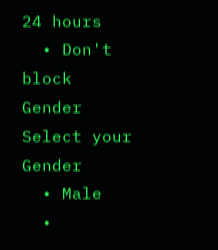24 hours
  • Don't block
Gender
Select your Gender
  • Male
  •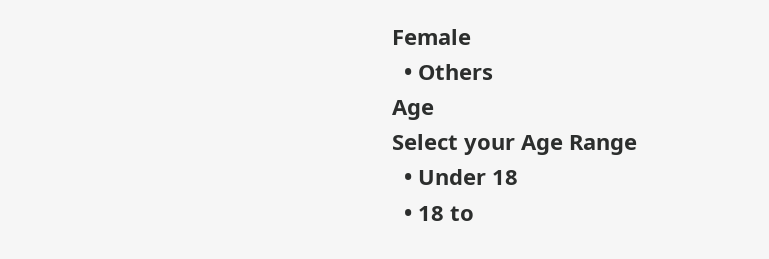Female
  • Others
Age
Select your Age Range
  • Under 18
  • 18 to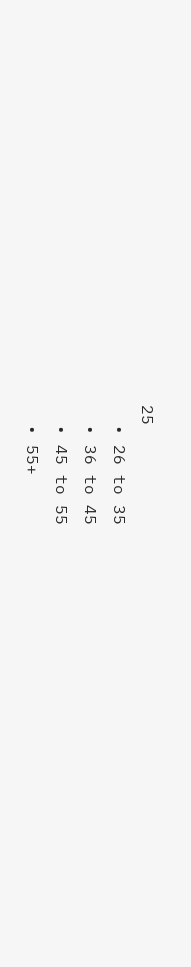25
  • 26 to 35
  • 36 to 45
  • 45 to 55
  • 55+